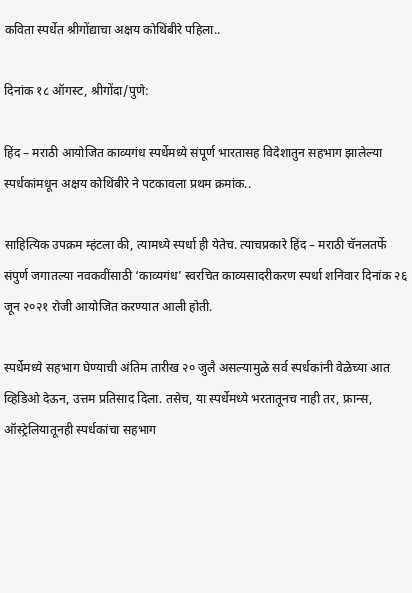कविता स्पर्धेत श्रीगोंद्याचा अक्षय कोथिंबीरे पहिला..

दिनांक १८ ऑगस्ट, श्रीगोंदा/पुणे:

हिंद – मराठी आयोजित काव्यगंध स्पर्धेमध्ये संपूर्ण भारतासह विदेशातुन सहभाग झालेल्या स्पर्धकांमधून अक्षय कोथिंबीरे ने पटकावला प्रथम क्रमांक..

साहित्यिक उपक्रम म्हंटला की, त्यामध्ये स्पर्धा ही येतेच. त्याचप्रकारे हिंद – मराठी चॅनलतर्फे संपुर्ण जगातल्या नवकवींसाठी ‘काव्यगंध’ स्वरचित काव्यसादरीकरण स्पर्धा शनिवार दिनांक २६ जून २०२१ रोजी आयोजित करण्यात आली होती.

स्पर्धेमध्ये सहभाग घेण्याची अंतिम तारीख २० जुलै असल्यामुळे सर्व स्पर्धकांनी वेळेच्या आत व्हिडिओ देऊन, उत्तम प्रतिसाद दिला. तसेच, या स्पर्धेमध्ये भरतातूनच नाही तर, फ्रान्स, ऑस्ट्रेलियातूनही स्पर्धकांचा सहभाग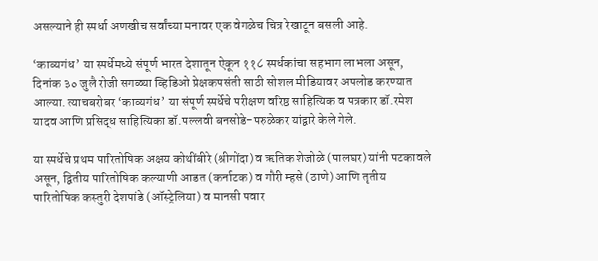असल्याने ही स्पर्धा अणखीच सर्वांच्या मनावर एक वेगळेच चित्र रेखाटून बसली आहे.

‘काव्यगंध’ या स्पर्धेमध्ये संपूर्ण भारत देशातून ऐकून ११८ स्पर्धकांचा सहभाग लाभला असून, दिनांक ३० जुलै रोजी सगळ्या व्हिडिओ प्रेक्षकपसंती साठी सोशल मीडियावर अपलोड करण्यात आल्या. त्याचबरोबर ‘काव्यगंध’ या संपूर्ण स्पर्धेचे परीक्षण वरिष्ठ साहित्यिक व पत्रकार डॉ.रमेश यादव आणि प्रसिद्ध साहित्यिका डॉ.पल्लवी बनसोडे-परुळेकर यांद्वारे केले गेले.

या स्पर्धेचे प्रथम पारितोषिक अक्षय कोथींबीरे (श्रीगोंदा) व ऋतिक शेजोळे (पालघर) यांनी पटकावले असून, द्वितीय पारितोषिक कल्याणी आडत (कर्नाटक) व गौरी म्हसे (ठाणे) आणि तृतीय पारितोषिक कस्तुरी देशपांडे (ऑस्ट्रेलिया) व मानसी पवार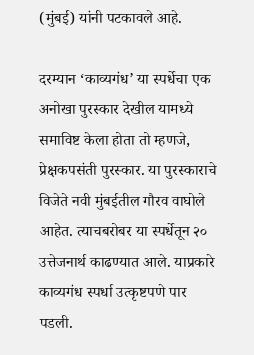(मुंबई) यांनी पटकावले आहे.

दरम्यान ‘काव्यगंध’ या स्पर्धेचा एक अनोखा पुरस्कार देखील यामध्ये समाविष्ट केला होता तो म्हणजे, प्रेक्षकपसंती पुरस्कार. या पुरस्काराचे विजेते नवी मुंबईतील गौरव वाघोले आहेत. त्याचबरोबर या स्पर्धेतून २० उत्तेजनार्थ काढण्यात आले. याप्रकारे काव्यगंध स्पर्धा उत्कृष्टपणे पार पडली.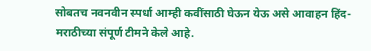सोबतच नवनवीन स्पर्धा आम्ही कवींसाठी घेऊन येऊ असे आवाहन हिंद-मराठीच्या संपूर्ण टीमने केले आहे.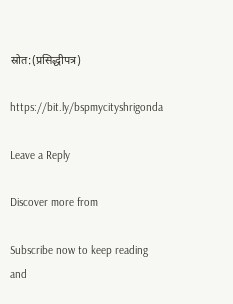स्रोत:(प्रसिद्धीपत्र)

https://bit.ly/bspmycityshrigonda

Leave a Reply

Discover more from

Subscribe now to keep reading and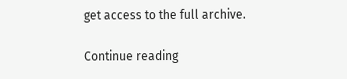get access to the full archive.

Continue reading